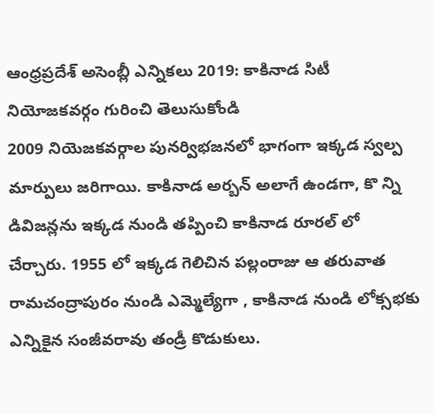ఆంధ్రప్రదేశ్ అసెంబ్లీ ఎన్నికలు 2019: కాకినాడ సిటీ నియోజకవర్గం గురించి తెలుసుకోండి
2009 నియెజకవర్గాల పునర్విభజనలో భాగంగా ఇక్కడ స్వల్ప మార్పులు జరిగాయి. కాకినాడ అర్బన్ అలాగే ఉండగా, కొ న్ని డివిజన్లను ఇక్కడ నుండి తప్పించి కాకినాడ రూరల్ లో చేర్చారు. 1955 లో ఇక్కడ గెలిచిన పల్లంరాజు ఆ తరువాత రామచంద్రాపురం నుండి ఎమ్మెల్యేగా , కాకినాడ నుండి లోక్సభకు ఎన్నికైన సంజీవరావు తండ్రీ కొడుకులు.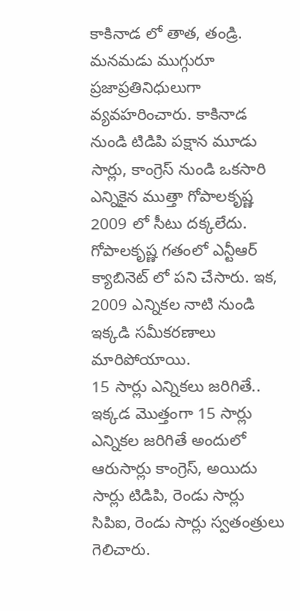కాకినాడ లో తాత, తండ్రి. మనమడు ముగ్గురూ ప్రజాప్రతినిధులుగా వ్యవహరించారు. కాకినాడ నుండి టిడిపి పక్షాన మూడు సార్లు, కాంగ్రెస్ నుండి ఒకసారి ఎన్నికైన ముత్తా గోపాలకృష్ణ 2009 లో సీటు దక్కలేదు. గోపాలకృష్ణ గతంలో ఎన్టీఆర్ క్యాబినెట్ లో పని చేసారు. ఇక, 2009 ఎన్నికల నాటి నుండి ఇక్కడి సమీకరణాలు మారిపోయాయి.
15 సార్లు ఎన్నికలు జరిగితే..
ఇక్కడ మొత్తంగా 15 సార్లు ఎన్నికల జరిగితే అందులో ఆరుసార్లు కాంగ్రెస్, అయిదు సార్లు టిడిపి, రెండు సార్లు సిపిఐ, రెండు సార్లు స్వతంత్రులు గెలిచారు.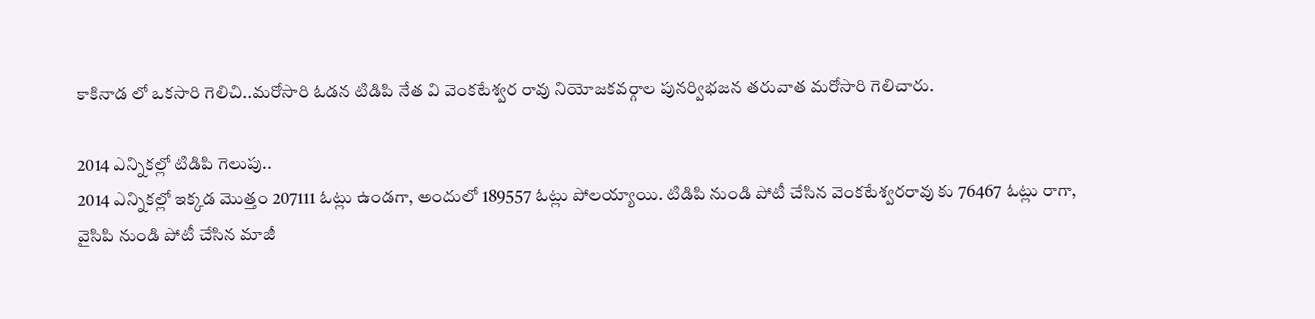కాకినాడ లో ఒకసారి గెలిచి..మరోసారి ఓడన టిడిపి నేత వి వెంకటేశ్వర రావు నియోజకవర్గాల పునర్విభజన తరువాత మరోసారి గెలిచారు.

2014 ఎన్నికల్లో టిడిపి గెలుపు..
2014 ఎన్నికల్లో ఇక్కడ మొత్తం 207111 ఓట్లు ఉండగా, అందులో 189557 ఓట్లు పోలయ్యాయి. టిడిపి నుండి పోటీ చేసిన వెంకటేశ్వరరావు కు 76467 ఓట్లు రాగా, వైసిపి నుండి పోటీ చేసిన మాజీ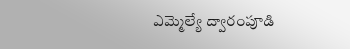ఎమ్మెల్యే ద్వారంపూడి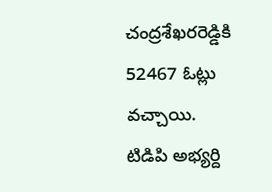చంద్రశేఖరరెడ్డికి 52467 ఓట్లు వచ్చాయి. టిడిపి అభ్యర్ది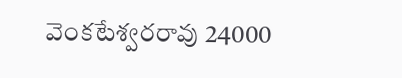వెంకటేశ్వరరావు 24000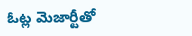ఓట్ల మెజార్టీతో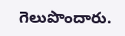గెలుపొందారు.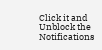Click it and Unblock the Notifications